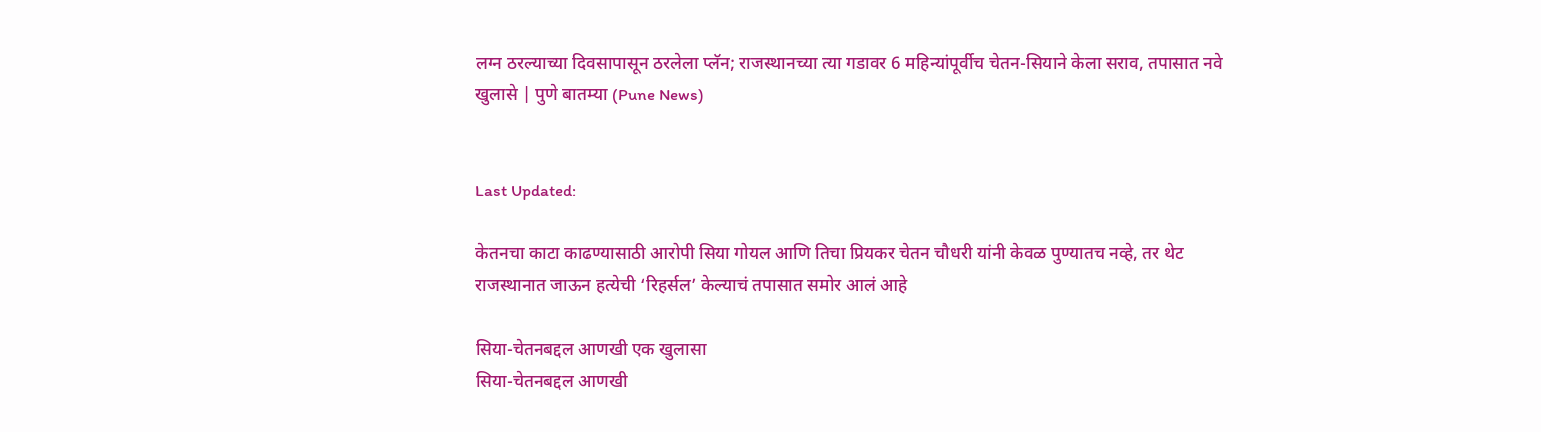लग्न ठरल्याच्या दिवसापासून ठरलेला प्लॅन; राजस्थानच्या त्या गडावर 6 महिन्यांपूर्वीच चेतन-सियाने केला सराव, तपासात नवे खुलासे | पुणे बातम्या (Pune News)


Last Updated:

केतनचा काटा काढण्यासाठी आरोपी सिया गोयल आणि तिचा प्रियकर चेतन चौधरी यांनी केवळ पुण्यातच नव्हे, तर थेट राजस्थानात जाऊन हत्येची ‘रिहर्सल’ केल्याचं तपासात समोर आलं आहे

सिया-चेतनबद्दल आणखी एक खुलासा
सिया-चेतनबद्दल आणखी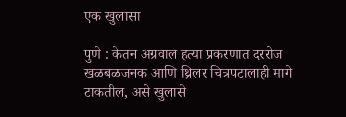एक खुलासा

पुणे : केतन अग्रवाल हत्या प्रकरणात दररोज खळबळजनक आणि थ्रिलर चित्रपटालाही मागे टाकतील, असे खुलासे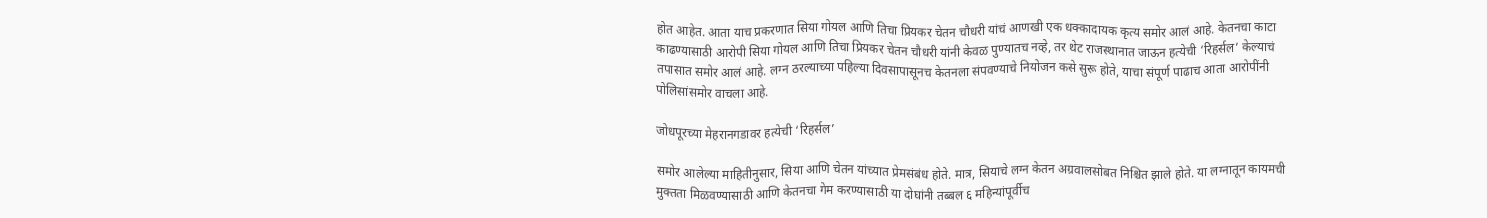होत आहेत. आता याच प्रकरणात सिया गोयल आणि तिचा प्रियकर चेतन चौधरी यांचं आणखी एक धक्कादायक कृत्य समोर आलं आहे. केतनचा काटा काढण्यासाठी आरोपी सिया गोयल आणि तिचा प्रियकर चेतन चौधरी यांनी केवळ पुण्यातच नव्हे, तर थेट राजस्थानात जाऊन हत्येची ‘रिहर्सल’ केल्याचं तपासात समोर आलं आहे. लग्न ठरल्याच्या पहिल्या दिवसापासूनच केतनला संपवण्याचे नियोजन कसे सुरू होते, याचा संपूर्ण पाढाच आता आरोपींनी पोलिसांसमोर वाचला आहे.

जोधपूरच्या मेहरानगडावर हत्येची ‘रिहर्सल’

समोर आलेल्या माहितीनुसार, सिया आणि चेतन यांच्यात प्रेमसंबंध होते. मात्र, सियाचे लग्न केतन अग्रवालसोबत निश्चित झाले होते. या लग्नातून कायमची मुक्तता मिळवण्यासाठी आणि केतनचा गेम करण्यासाठी या दोघांनी तब्बल ६ महिन्यांपूर्वीच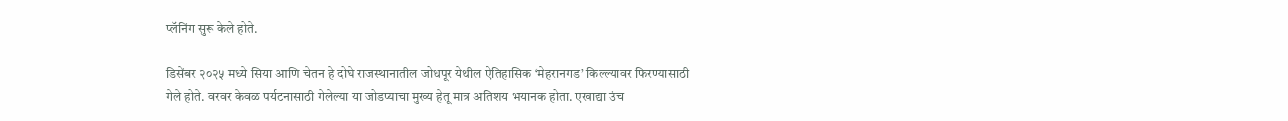प्लॅनिंग सुरू केले होते.

डिसेंबर २०२५ मध्ये सिया आणि चेतन हे दोघे राजस्थानातील जोधपूर येथील ऐतिहासिक ‘मेहरानगड’ किल्ल्यावर फिरण्यासाठी गेले होते. वरवर केवळ पर्यटनासाठी गेलेल्या या जोडप्याचा मुख्य हेतू मात्र अतिशय भयानक होता. एखाद्या उंच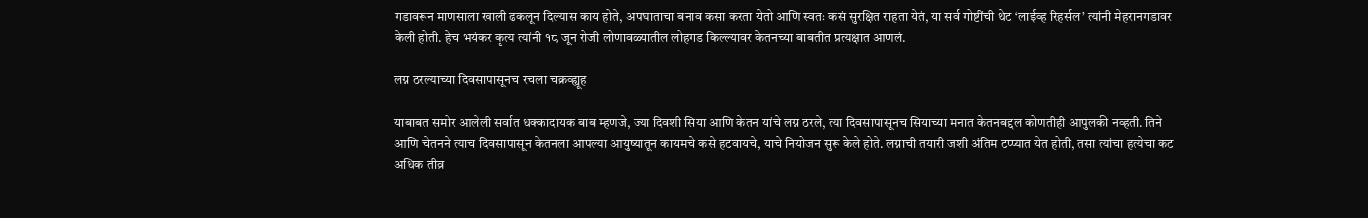गडावरून माणसाला खाली ढकलून दिल्यास काय होते, अपघाताचा बनाव कसा करता येतो आणि स्वतः कसं सुरक्षित राहता येतं, या सर्व गोष्टींची थेट ‘लाईव्ह रिहर्सल’ त्यांनी मेहरानगडावर केली होती. हेच भयंकर कृत्य त्यांनी १८ जून रोजी लोणावळ्यातील लोहगड किल्ल्यावर केतनच्या बाबतीत प्रत्यक्षात आणलं.

लग्न ठरल्याच्या दिवसापासूनच रचला चक्रव्ह्यूह

याबाबत समोर आलेली सर्वात धक्कादायक बाब म्हणजे, ज्या दिवशी सिया आणि केतन यांचे लग्न ठरले, त्या दिवसापासूनच सियाच्या मनात केतनबद्दल कोणतीही आपुलकी नव्हती. तिने आणि चेतनने त्याच दिवसापासून केतनला आपल्या आयुष्यातून कायमचे कसे हटवायचे, याचे नियोजन सुरू केले होते. लग्नाची तयारी जशी अंतिम टप्प्यात येत होती, तसा त्यांचा हत्येचा कट अधिक तीव्र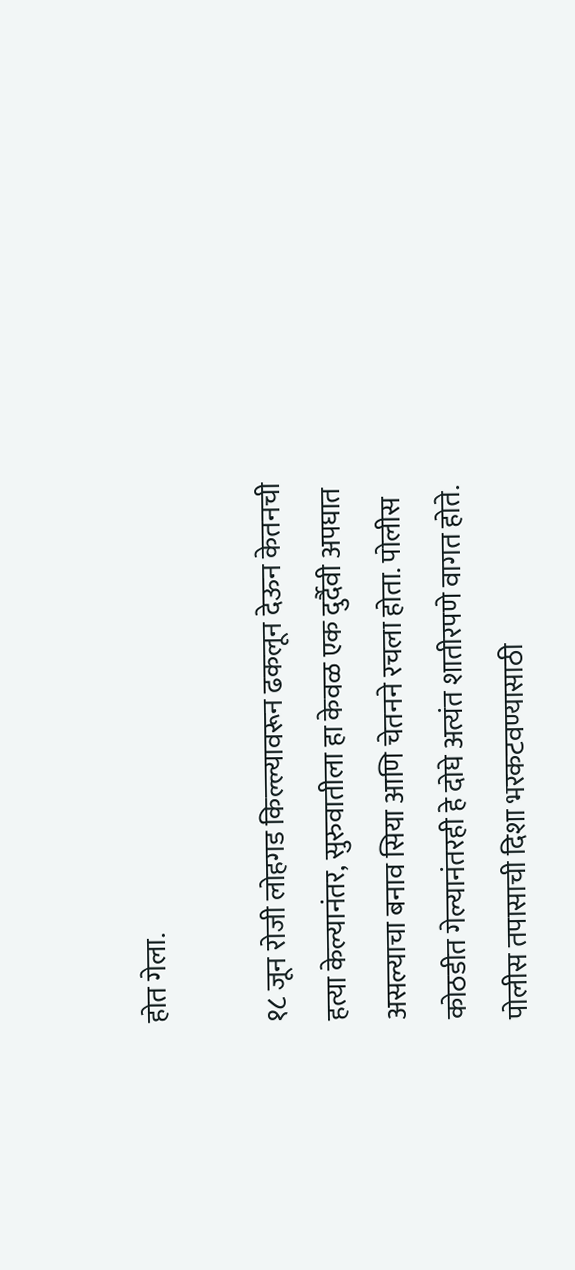होत गेला.

१८ जून रोजी लोहगड किल्ल्यावरून ढकलून देऊन केतनची हत्या केल्यानंतर, सुरुवातीला हा केवळ एक दुर्दैवी अपघात असल्याचा बनाव सिया आणि चेतनने रचला होता. पोलीस कोठडीत गेल्यानंतरही हे दोघे अत्यंत शातीरपणे वागत होते. पोलीस तपासाची दिशा भरकटवण्यासाठी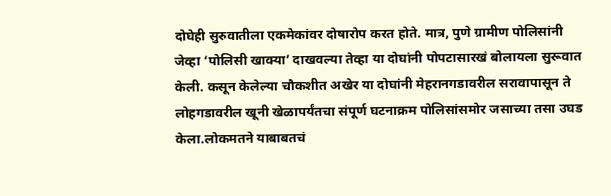दोघेही सुरुवातीला एकमेकांवर दोषारोप करत होते. मात्र, पुणे ग्रामीण पोलिसांनी जेव्हा ‘पोलिसी खाक्या’ दाखवल्या तेव्हा या दोघांनी पोपटासारखं बोलायला सुरूवात केली. कसून केलेल्या चौकशीत अखेर या दोघांनी मेहरानगडावरील सरावापासून ते लोहगडावरील खूनी खेळापर्यंतचा संपूर्ण घटनाक्रम पोलिसांसमोर जसाच्या तसा उघड केला.लोकमतने याबाबतचं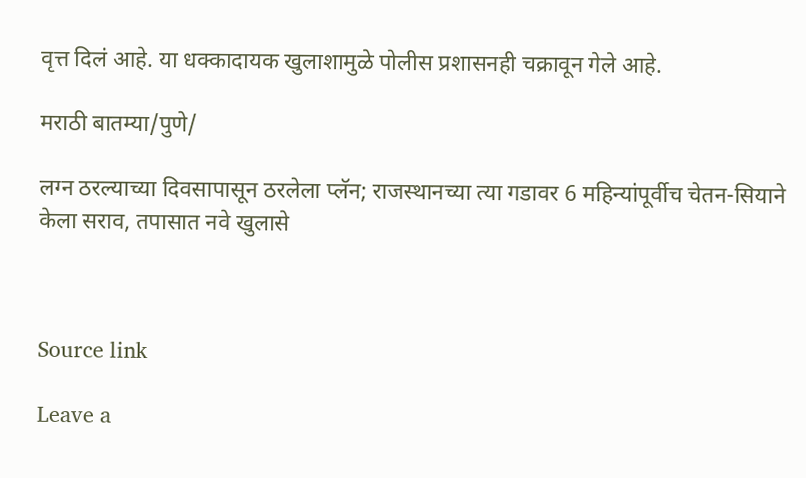वृत्त दिलं आहे. या धक्कादायक खुलाशामुळे पोलीस प्रशासनही चक्रावून गेले आहे.

मराठी बातम्या/पुणे/

लग्न ठरल्याच्या दिवसापासून ठरलेला प्लॅन; राजस्थानच्या त्या गडावर 6 महिन्यांपूर्वीच चेतन-सियाने केला सराव, तपासात नवे खुलासे



Source link

Leave a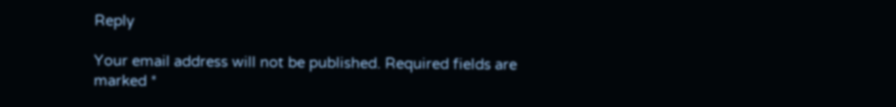Reply

Your email address will not be published. Required fields are marked *